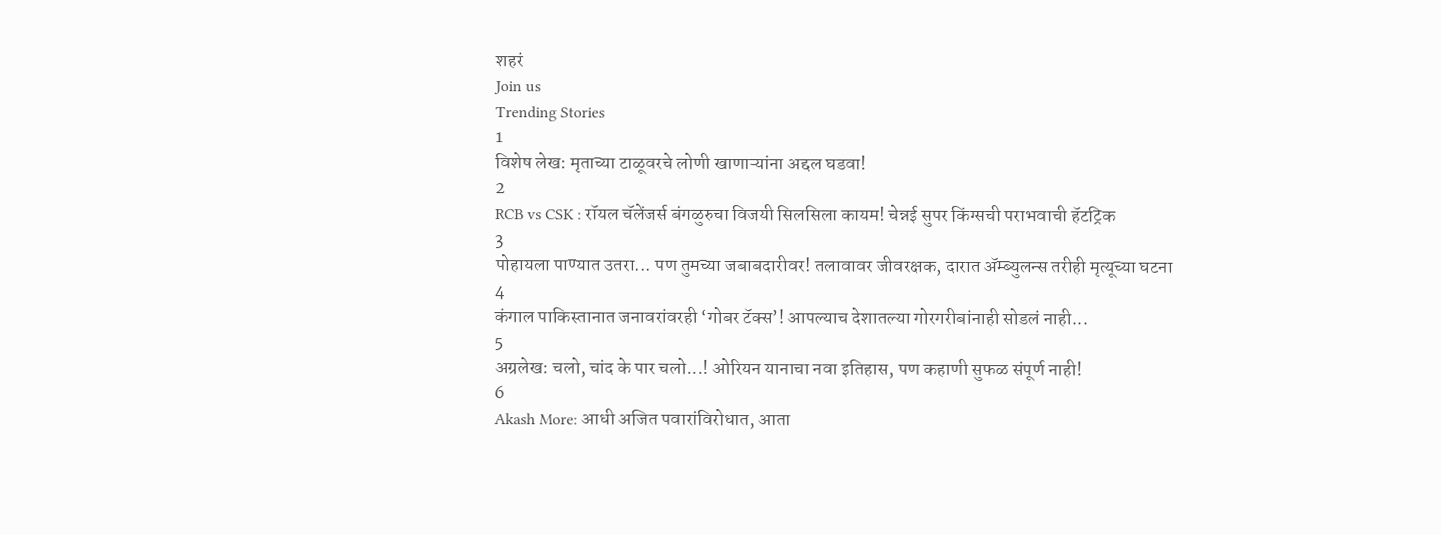शहरं
Join us
Trending Stories
1
विशेष लेख: मृताच्या टाळूवरचे लोणी खाणाऱ्यांना अद्दल घडवा!
2
RCB vs CSK : रॉयल चॅलेंजर्स बंगळुरुचा विजयी सिलसिला कायम! चेन्नई सुपर किंग्सची पराभवाची हॅटट्रिक
3
पोहायला पाण्यात उतरा... पण तुमच्या जबाबदारीवर! तलावावर जीवरक्षक, दारात ॲम्ब्युलन्स तरीही मृत्यूच्या घटना
4
कंगाल पाकिस्तानात जनावरांवरही ‘गोबर टॅक्स’! आपल्याच देशातल्या गोरगरीबांनाही सोडलं नाही...
5
अग्रलेख: चलो, चांद के पार चलो...! ओरियन यानाचा नवा इतिहास, पण कहाणी सुफळ संपूर्ण नाही!
6
Akash More: आधी अजित पवारांविरोधात, आता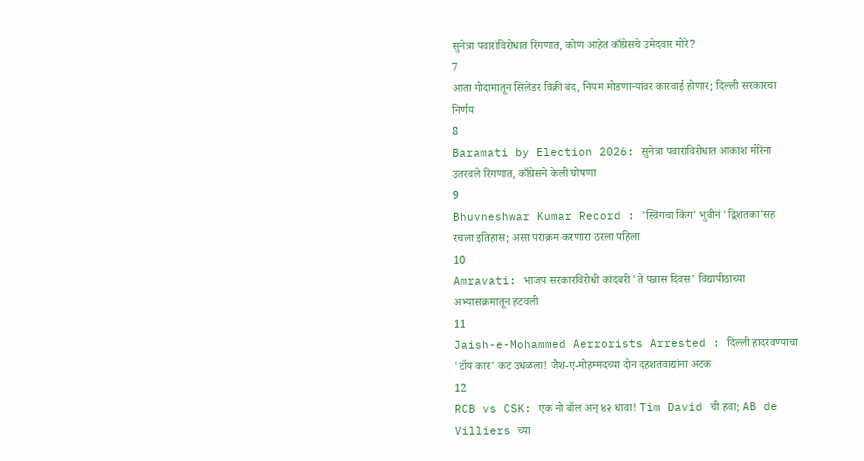सुनेत्रा पवारांविरोधात रिंगणात, कोण आहेत काँग्रेसचे उमेदवार मोरे?
7
आता गोदामातून सिलेंडर विक्री बंद, नियम मोडणाऱ्यांवर कारवाई होणार; दिल्ली सरकारचा निर्णय
8
Baramati by Election 2026: सुनेत्रा पवारांविरोधात आकाश मोरेंना उतरवले रिंगणात, काँग्रेसने केली घोषणा
9
Bhuvneshwar Kumar Record : 'स्विंगचा किंग' भुवीनं 'द्विशतका'सह रचला इतिहास; असा पराक्रम करणारा ठरला पहिला
10
Amravati: भाजप सरकारविरोधी कांदबरी 'ते पन्नास दिवस' विद्यापीठाच्या अभ्यासक्रमातून हटवली
11
Jaish-e-Mohammed Aerrorists Arrested : दिल्ली हादरवण्याचा 'टॉय कार' कट उधळला! जैश-ए-मोहम्मदच्या दोन दहशतवाद्यांना अटक
12
RCB vs CSK: एक नो बॉल अन् ४२ धावा! Tim David ची हवा; AB de Villiers च्या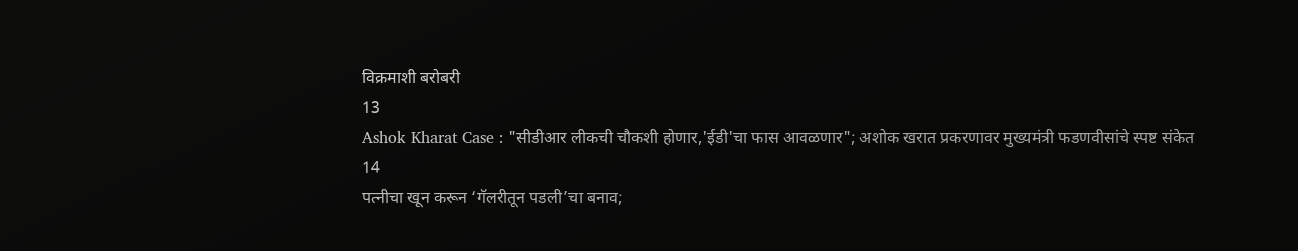विक्रमाशी बरोबरी
13
Ashok Kharat Case : "सीडीआर लीकची चौकशी होणार,'ईडी'चा फास आवळणार"; अशोक खरात प्रकरणावर मुख्यमंत्री फडणवीसांचे स्पष्ट संकेत
14
पत्नीचा खून करून ‘गॅलरीतून पडली’चा बनाव;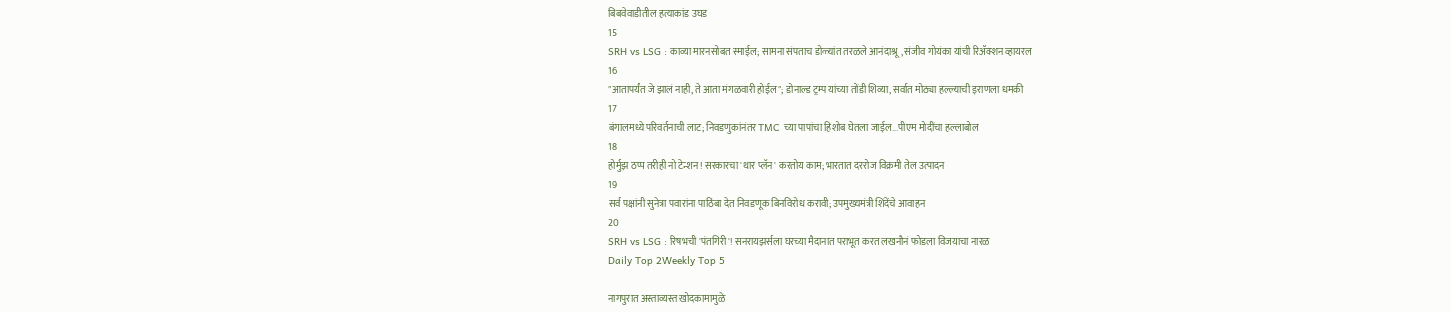बिबवेवाडीतील हत्याकांड उघड
15
SRH vs LSG : काव्या मारनसोबत स्माईल; सामना संपताच डोळ्यांत तरळले आनंदाश्रू, संजीव गोयंका यांची रिॲक्शन व्हायरल
16
"आतापर्यंत जे झालं नाही, ते आता मंगळवारी होईल"; डोनाल्ड ट्रम्प यांच्या तोंडी शिव्या, सर्वात मोठ्या हल्ल्याची इराणला धमकी
17
बंगालमध्ये परिवर्तनाची लाट; निवडणुकांनंतर TMC च्या पापांचा हिशोब घेतला जाईल...पीएम मोदींचा हल्लाबोल
18
होर्मुझ ठप्प तरीही नो टेन्शन! सरकारचा 'थार प्लॅन' करतोय काम; भारतात दररोज विक्रमी तेल उत्पादन
19
सर्व पक्षांनी सुनेत्रा पवारांना पाठिंबा देत निवडणूक बिनविरोध करावी; उपमुख्यमंत्री शिंदेंचे आवाहन
20
SRH vs LSG : रिषभची 'पंतगिरी'! सनरायझर्सला घरच्या मैदानात पराभूत करत लखनौनं फोडला विजयाचा नारळ
Daily Top 2Weekly Top 5

नागपुरात अस्ताव्यस्त खोदकामामुळे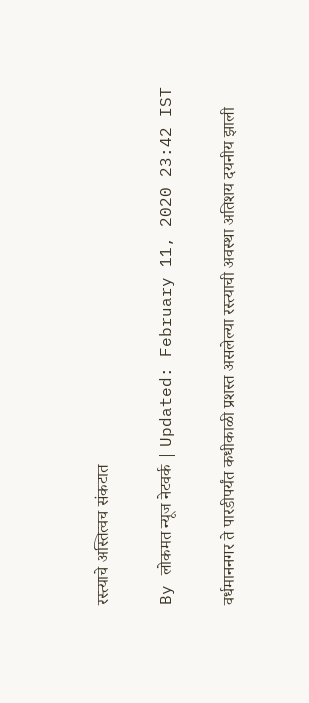रस्त्याचे अस्तित्वच संकटात

By लोकमत न्यूज नेटवर्क | Updated: February 11, 2020 23:42 IST

वर्धमाननगर ते पारडीपर्यंत कधीकाळी प्रशस्त असलेल्या रस्त्याची अवस्था अतिशय दयनीय झाली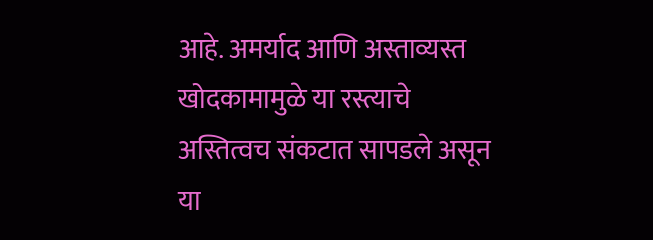आहे. अमर्याद आणि अस्ताव्यस्त खोदकामामुळे या रस्त्याचे अस्तित्वच संकटात सापडले असून या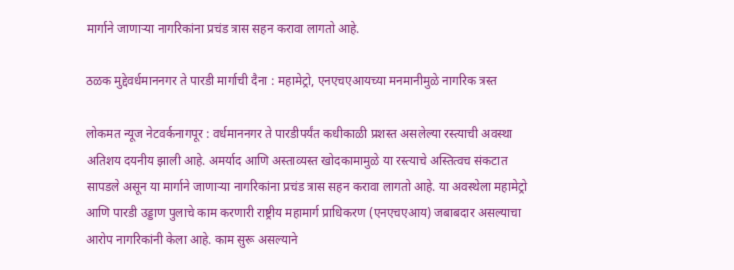मार्गाने जाणाऱ्या नागरिकांना प्रचंड त्रास सहन करावा लागतो आहे.

ठळक मुद्देवर्धमाननगर ते पारडी मार्गाची दैना : महामेट्रो, एनएचएआयच्या मनमानीमुळे नागरिक त्रस्त

लोकमत न्यूज नेटवर्कनागपूर : वर्धमाननगर ते पारडीपर्यंत कधीकाळी प्रशस्त असलेल्या रस्त्याची अवस्था अतिशय दयनीय झाली आहे. अमर्याद आणि अस्ताव्यस्त खोदकामामुळे या रस्त्याचे अस्तित्वच संकटात सापडले असून या मार्गाने जाणाऱ्या नागरिकांना प्रचंड त्रास सहन करावा लागतो आहे. या अवस्थेला महामेट्रो आणि पारडी उड्डाण पुलाचे काम करणारी राष्ट्रीय महामार्ग प्राधिकरण (एनएचएआय) जबाबदार असल्याचा आरोप नागरिकांनी केला आहे. काम सुरू असल्याने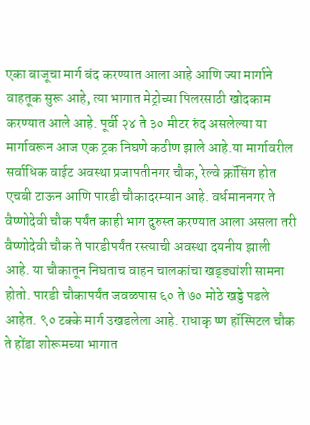एका बाजूचा मार्ग बंद करण्यात आला आहे आणि ज्या मार्गाने वाहतूक सुरू आहे, त्या भागात मेट्रोच्या पिलरसाठी खोदकाम करण्यात आले आहे. पूर्वी २४ ते ३० मीटर रुंद असलेल्या या मार्गावरून आज एक ट्रक निघणे कठीण झाले आहे.या मार्गावरील सर्वाधिक वाईट अवस्था प्रजापतीनगर चौक, रेल्वे क्रॉसिंग होत एचबी टाऊन आणि पारडी चौकादरम्यान आहे. वर्धमाननगर ते वैष्णोदेवी चौक पर्यंत काही भाग दुरुस्त करण्यात आला असला तरी वैष्णोदेवी चौक ते पारडीपर्यंत रस्त्याची अवस्था दयनीय झाली आहे. या चौकातून निघताच वाहन चालकांचा खड्ड्यांशी सामना होतो. पारडी चौकापर्यंत जवळपास ६० ते ७० मोठे खड्डे पडले आहेत. ९० टक्के मार्ग उखडलेला आहे. राधाकृ ष्ण हॉस्पिटल चौक ते होंडा शोरूमच्या भागात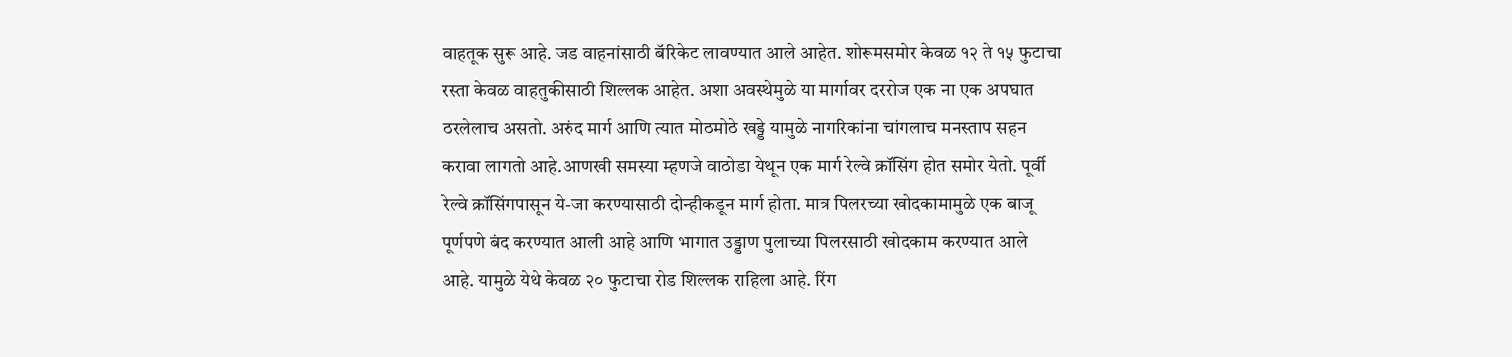वाहतूक सुरू आहे. जड वाहनांसाठी बॅरिकेट लावण्यात आले आहेत. शोरूमसमोर केवळ १२ ते १५ फुटाचा रस्ता केवळ वाहतुकीसाठी शिल्लक आहेत. अशा अवस्थेमुळे या मार्गावर दररोज एक ना एक अपघात ठरलेलाच असतो. अरुंद मार्ग आणि त्यात मोठमोठे खड्डे यामुळे नागरिकांना चांगलाच मनस्ताप सहन करावा लागतो आहे.आणखी समस्या म्हणजे वाठोडा येथून एक मार्ग रेल्वे क्रॉसिंग होत समोर येतो. पूर्वी रेल्वे क्रॉसिंगपासून ये-जा करण्यासाठी दोन्हीकडून मार्ग होता. मात्र पिलरच्या खोदकामामुळे एक बाजू पूर्णपणे बंद करण्यात आली आहे आणि भागात उड्डाण पुलाच्या पिलरसाठी खोदकाम करण्यात आले आहे. यामुळे येथे केवळ २० फुटाचा रोड शिल्लक राहिला आहे. रिंग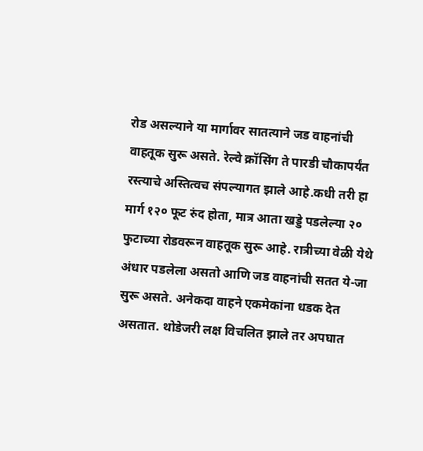रोड असल्याने या मार्गावर सातत्याने जड वाहनांची वाहतूक सुरू असते. रेल्वे क्रॉसिंग ते पारडी चौकापर्यंत रस्त्याचे अस्तित्वच संपल्यागत झाले आहे.कधी तरी हा मार्ग १२० फूट रुंद होता, मात्र आता खड्डे पडलेल्या २० फुटाच्या रोडवरून वाहतूक सुरू आहे. रात्रीच्या वेळी येथे अंधार पडलेला असतो आणि जड वाहनांची सतत ये-जा सुरू असते. अनेकदा वाहने एकमेकांना धडक देत असतात. थोडेजरी लक्ष विचलित झाले तर अपघात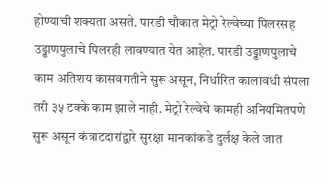होण्याची शक्यता असते. पारडी चौकात मेट्रो रेल्वेच्या पिलरसह उड्डाणपुलाचे पिलरही लावण्यात येत आहेत. पारडी उड्डाणपुलाचे काम अतिशय कासवगतीने सुरू असून, निर्धारित कालावधी संपला तरी ३५ टक्के काम झाले नाही. मेट्रो रेल्वेचे कामही अनियमितपणे सुरू असून कंत्राटदारांद्वारे सुरक्षा मानकांकडे दुर्लक्ष केले जात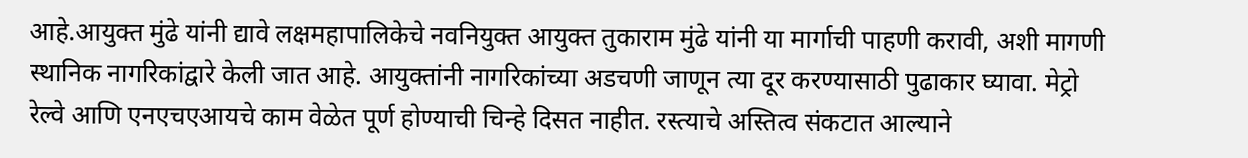आहे.आयुक्त मुंढे यांनी द्यावे लक्षमहापालिकेचे नवनियुक्त आयुक्त तुकाराम मुंढे यांनी या मार्गाची पाहणी करावी, अशी मागणी स्थानिक नागरिकांद्वारे केली जात आहे. आयुक्तांनी नागरिकांच्या अडचणी जाणून त्या दूर करण्यासाठी पुढाकार घ्यावा. मेट्रो रेल्वे आणि एनएचएआयचे काम वेळेत पूर्ण होण्याची चिन्हे दिसत नाहीत. रस्त्याचे अस्तित्व संकटात आल्याने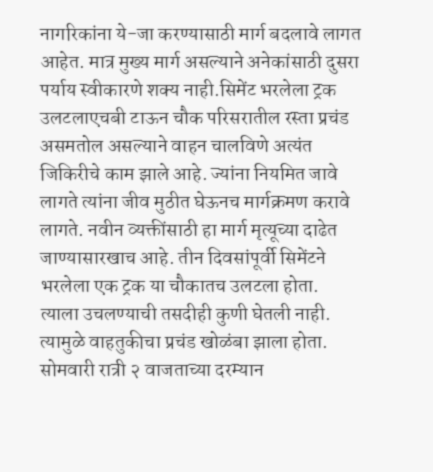नागरिकांना ये-जा करण्यासाठी मार्ग बदलावे लागत आहेत. मात्र मुख्य मार्ग असल्याने अनेकांसाठी दुसरा पर्याय स्वीकारणे शक्य नाही.सिमेंट भरलेला ट्रक उलटलाएचबी टाऊन चौक परिसरातील रस्ता प्रचंड असमतोल असल्याने वाहन चालविणे अत्यंत जिकिरीचे काम झाले आहे. ज्यांना नियमित जावे लागते त्यांना जीव मुठीत घेऊनच मार्गक्रमण करावे लागते. नवीन व्यक्तींसाठी हा मार्ग मृत्यूच्या दाढेत जाण्यासारखाच आहे. तीन दिवसांपूर्वी सिमेंटने भरलेला एक ट्रक या चौकातच उलटला होता. त्याला उचलण्याची तसदीही कुणी घेतली नाही. त्यामुळे वाहतुकीचा प्रचंड खोळंबा झाला होता. सोमवारी रात्री २ वाजताच्या दरम्यान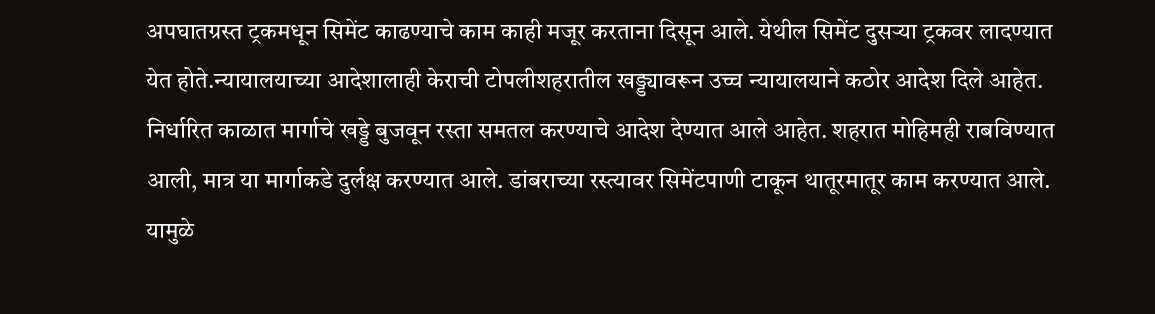अपघातग्रस्त ट्रकमधून सिमेंट काढण्याचे काम काही मजूर करताना दिसून आले. येथील सिमेंट दुसऱ्या ट्रकवर लादण्यात येत होते.न्यायालयाच्या आदेशालाही केराची टोपलीशहरातील खड्ड्यावरून उच्च न्यायालयाने कठोर आदेश दिले आहेत. निर्धारित काळात मार्गाचे खड्डे बुजवून रस्ता समतल करण्याचे आदेश देण्यात आले आहेत. शहरात मोहिमही राबविण्यात आली, मात्र या मार्गाकडे दुर्लक्ष करण्यात आले. डांबराच्या रस्त्यावर सिमेंटपाणी टाकून थातूरमातूर काम करण्यात आले. यामुळे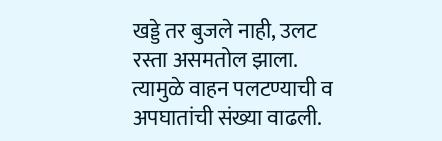खड्डे तर बुजले नाही, उलट रस्ता असमतोल झाला. त्यामुळे वाहन पलटण्याची व अपघातांची संख्या वाढली.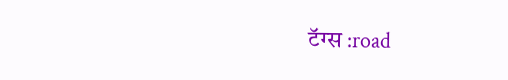टॅग्स :road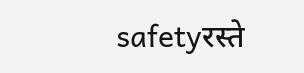safetyरस्ते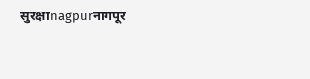सुरक्षाnagpurनागपूर